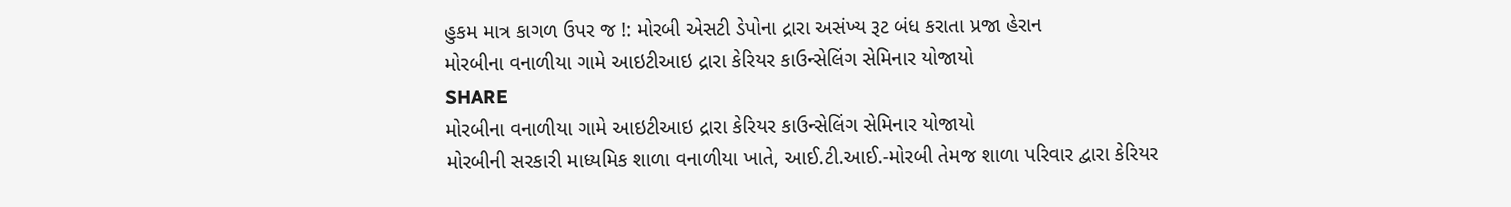હુકમ માત્ર કાગળ ઉપર જ !: મોરબી એસટી ડેપોના દ્રારા અસંખ્ય રૂટ બંધ કરાતા પ્રજા હેરાન
મોરબીના વનાળીયા ગામે આઇટીઆઇ દ્રારા કેરિયર કાઉન્સેલિંગ સેમિનાર યોજાયો
SHARE
મોરબીના વનાળીયા ગામે આઇટીઆઇ દ્રારા કેરિયર કાઉન્સેલિંગ સેમિનાર યોજાયો
મોરબીની સરકારી માધ્યમિક શાળા વનાળીયા ખાતે, આઈ.ટી.આઈ.-મોરબી તેમજ શાળા પરિવાર દ્વારા કેરિયર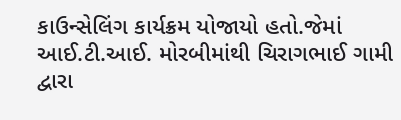કાઉન્સેલિંગ કાર્યક્રમ યોજાયો હતો.જેમાં આઈ.ટી.આઈ. મોરબીમાંથી ચિરાગભાઈ ગામી દ્વારા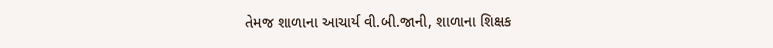તેમજ શાળાના આચાર્ય વી.બી.જાની, શાળાના શિક્ષક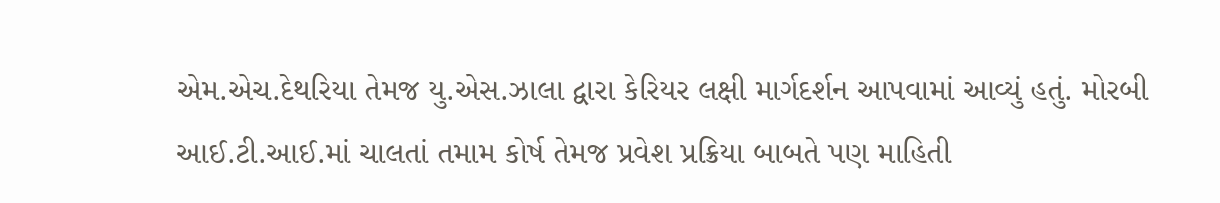એમ.એચ.દેથરિયા તેમજ યુ.એસ.ઝાલા દ્વારા કેરિયર લક્ષી માર્ગદર્શન આપવામાં આવ્યું હતું. મોરબી આઈ.ટી.આઈ.માં ચાલતાં તમામ કોર્ષ તેમજ પ્રવેશ પ્રક્રિયા બાબતે પણ માહિતી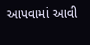આપવામાં આવી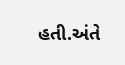હતી.અંતે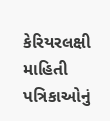કેરિયરલક્ષી માહિતી પત્રિકાઓનું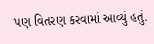પણ વિતરણ કરવામાં આવ્યું હતું.